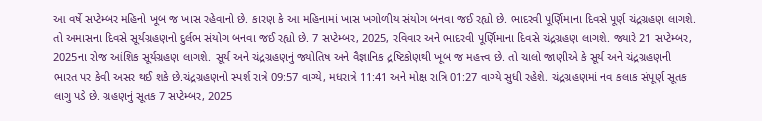આ વર્ષે સપ્ટેમ્બર મહિનો ખૂબ જ ખાસ રહેવાનો છે. કારણ કે આ મહિનામાં ખાસ ખગોળીય સંયોગ બનવા જઈ રહ્યો છે. ભાદરવી પૂર્ણિમાના દિવસે પૂર્ણ ચંદ્રગ્રહણ લાગશે. તો અમાસના દિવસે સૂર્યગ્રહણનો દુર્લભ સંયોગ બનવા જઈ રહ્યો છે. 7 સપ્ટેમ્બર, 2025, રવિવાર અને ભાદરવી પૂર્ણિમાના દિવસે ચંદ્રગ્રહણ લાગશે. જ્યારે 21 સપ્ટેમ્બર, 2025ના રોજ આંશિક સૂર્યગ્રહણ લાગશે. સૂર્ય અને ચંદ્રગ્રહણનું જ્યોતિષ અને વૈજ્ઞાનિક દ્રષ્ટિકોણથી ખૂબ જ મહત્ત્વ છે. તો ચાલો જાણીએ કે સૂર્ય અને ચંદ્રગ્રહણની ભારત પર કેવી અસર થઈ શકે છે.ચંદ્રગ્રહણનો સ્પર્શ રાત્રે 09:57 વાગ્યે, મધરાત્રે 11:41 અને મોક્ષ રાત્રિ 01:27 વાગ્યે સુધી રહેશે. ચંદ્રગ્રહણમાં નવ કલાક સંપૂર્ણ સૂતક લાગુ પડે છે. ગ્રહણનું સૂતક 7 સપ્ટેમ્બર, 2025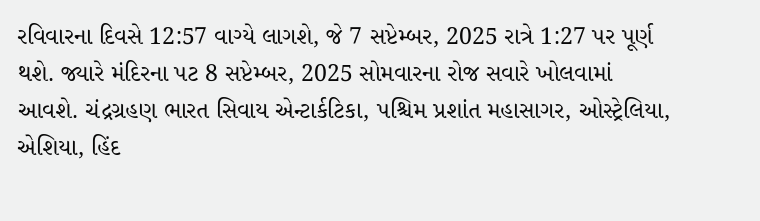રવિવારના દિવસે 12:57 વાગ્યે લાગશે, જે 7 સપ્ટેમ્બર, 2025 રાત્રે 1:27 પર પૂર્ણ થશે. જ્યારે મંદિરના પટ 8 સપ્ટેમ્બર, 2025 સોમવારના રોજ સવારે ખોલવામાં આવશે. ચંદ્રગ્રહણ ભારત સિવાય એન્ટાર્કટિકા, પશ્ચિમ પ્રશાંત મહાસાગર, ઓસ્ટ્રેલિયા, એશિયા, હિંદ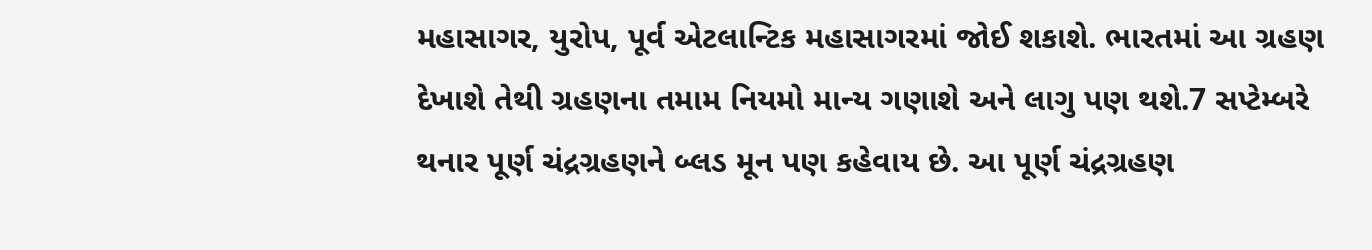મહાસાગર, યુરોપ, પૂર્વ એટલાન્ટિક મહાસાગરમાં જોઈ શકાશે. ભારતમાં આ ગ્રહણ દેખાશે તેથી ગ્રહણના તમામ નિયમો માન્ય ગણાશે અને લાગુ પણ થશે.7 સપ્ટેમ્બરે થનાર પૂર્ણ ચંદ્રગ્રહણને બ્લડ મૂન પણ કહેવાય છે. આ પૂર્ણ ચંદ્રગ્રહણ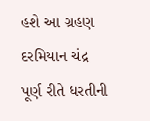હશે આ ગ્રહણ દરમિયાન ચંદ્ર પૂર્ણ રીતે ધરતીની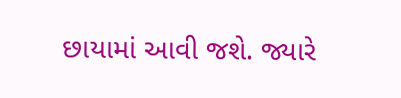છાયામાં આવી જશે. જ્યારે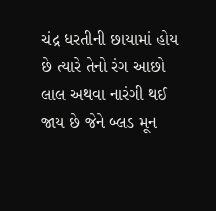ચંદ્ર ધરતીની છાયામાં હોય છે ત્યારે તેનો રંગ આછો લાલ અથવા નારંગી થઈ જાય છે જેને બ્લડ મૂન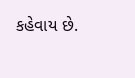કહેવાય છે.